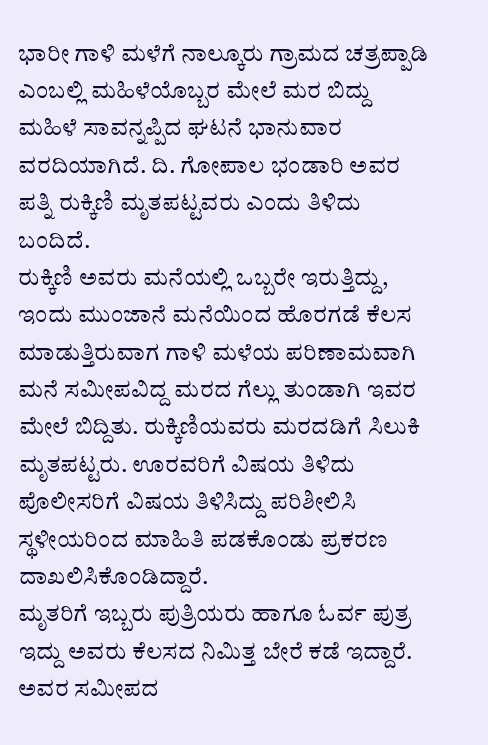ಭಾರೀ ಗಾಳಿ ಮಳೆಗೆ ನಾಲ್ಕೂರು ಗ್ರಾಮದ ಚತ್ರಪ್ಪಾಡಿ ಎಂಬಲ್ಲಿ ಮಹಿಳೆಯೊಬ್ಬರ ಮೇಲೆ ಮರ ಬಿದ್ದು ಮಹಿಳೆ ಸಾವನ್ನಪ್ಪಿದ ಘಟನೆ ಭಾನುವಾರ ವರದಿಯಾಗಿದೆ. ದಿ. ಗೋಪಾಲ ಭಂಡಾರಿ ಅವರ ಪತ್ನಿ ರುಕ್ಕಿಣಿ ಮೃತಪಟ್ಟವರು ಎಂದು ತಿಳಿದು ಬಂದಿದೆ.
ರುಕ್ಕಿಣಿ ಅವರು ಮನೆಯಲ್ಲಿ ಒಬ್ಬರೇ ಇರುತ್ತಿದ್ದು, ಇಂದು ಮುಂಜಾನೆ ಮನೆಯಿಂದ ಹೊರಗಡೆ ಕೆಲಸ ಮಾಡುತ್ತಿರುವಾಗ ಗಾಳಿ ಮಳೆಯ ಪರಿಣಾಮವಾಗಿ ಮನೆ ಸಮೀಪವಿದ್ದ ಮರದ ಗೆಲ್ಲು ತುಂಡಾಗಿ ಇವರ ಮೇಲೆ ಬಿದ್ದಿತು. ರುಕ್ಕಿಣಿಯವರು ಮರದಡಿಗೆ ಸಿಲುಕಿ ಮೃತಪಟ್ಟರು. ಊರವರಿಗೆ ವಿಷಯ ತಿಳಿದು ಪೊಲೀಸರಿಗೆ ವಿಷಯ ತಿಳಿಸಿದ್ದು ಪರಿಶೀಲಿಸಿ ಸ್ಥಳೀಯರಿಂದ ಮಾಹಿತಿ ಪಡಕೊಂಡು ಪ್ರಕರಣ ದಾಖಲಿಸಿಕೊಂಡಿದ್ದಾರೆ.
ಮೃತರಿಗೆ ಇಬ್ಬರು ಪುತ್ರಿಯರು ಹಾಗೂ ಓರ್ವ ಪುತ್ರ ಇದ್ದು ಅವರು ಕೆಲಸದ ನಿಮಿತ್ತ ಬೇರೆ ಕಡೆ ಇದ್ದಾರೆ. ಅವರ ಸಮೀಪದ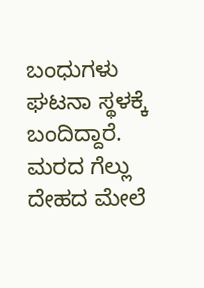ಬಂಧುಗಳು ಘಟನಾ ಸ್ಥಳಕ್ಕೆ ಬಂದಿದ್ದಾರೆ.
ಮರದ ಗೆಲ್ಲು ದೇಹದ ಮೇಲೆ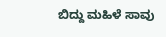ಬಿದ್ದು ಮಹಿಳೆ ಸಾವು